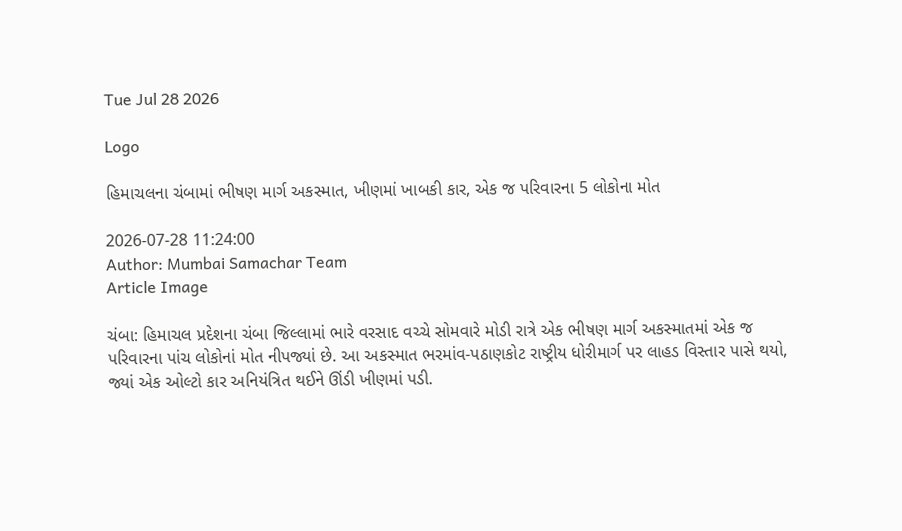Tue Jul 28 2026

Logo

હિમાચલના ચંબામાં ભીષણ માર્ગ અકસ્માત, ખીણમાં ખાબકી કાર, એક જ પરિવારના 5 લોકોના મોત

2026-07-28 11:24:00
Author: Mumbai Samachar Team
Article Image

ચંબા: હિમાચલ પ્રદેશના ચંબા જિલ્લામાં ભારે વરસાદ વચ્ચે સોમવારે મોડી રાત્રે એક ભીષણ માર્ગ અકસ્માતમાં એક જ પરિવારના પાંચ લોકોનાં મોત નીપજ્યાં છે. આ અકસ્માત ભરમાંવ-પઠાણકોટ રાષ્ટ્રીય ધોરીમાર્ગ પર લાહડ વિસ્તાર પાસે થયો, જ્યાં એક ઓલ્ટો કાર અનિયંત્રિત થઈને ઊંડી ખીણમાં પડી.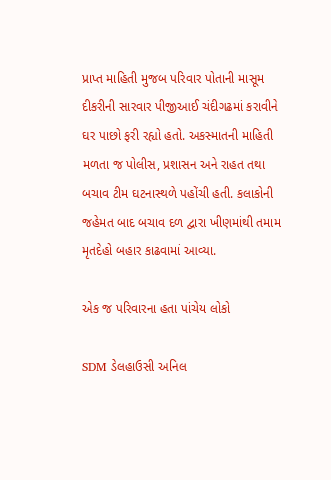પ્રાપ્ત માહિતી મુજબ પરિવાર પોતાની માસૂમ દીકરીની સારવાર પીજીઆઈ ચંદીગઢમાં કરાવીને ઘર પાછો ફરી રહ્યો હતો. અકસ્માતની માહિતી મળતા જ પોલીસ, પ્રશાસન અને રાહત તથા બચાવ ટીમ ઘટનાસ્થળે પહોંચી હતી. કલાકોની જહેમત બાદ બચાવ દળ દ્વારા ખીણમાંથી તમામ મૃતદેહો બહાર કાઢવામાં આવ્યા.

એક જ પરિવારના હતા પાંચેય લોકો

SDM ડેલહાઉસી અનિલ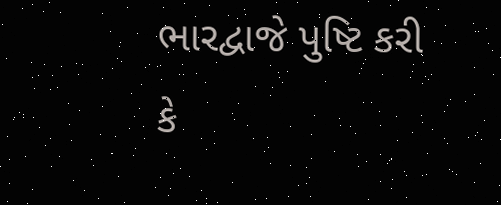ભારદ્વાજે પુષ્ટિ કરી કે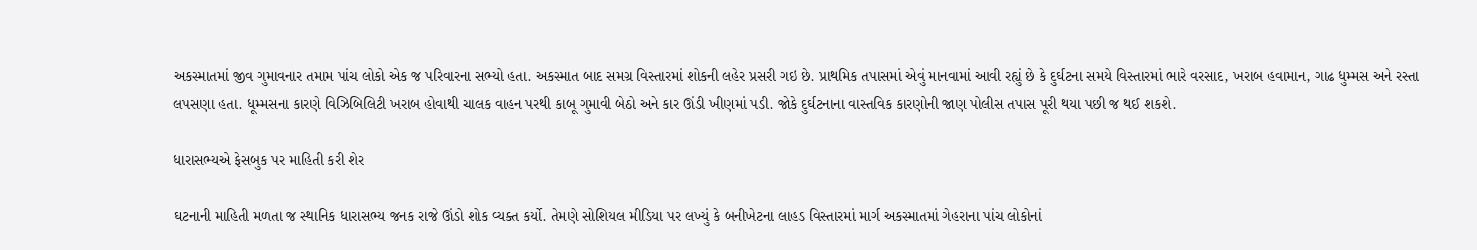અકસ્માતમાં જીવ ગુમાવનાર તમામ પાંચ લોકો એક જ પરિવારના સભ્યો હતા. અકસ્માત બાદ સમગ્ર વિસ્તારમાં શોકની લહેર પ્રસરી ગઇ છે. પ્રાથમિક તપાસમાં એવું માનવામાં આવી રહ્યું છે કે દુર્ઘટના સમયે વિસ્તારમાં ભારે વરસાદ, ખરાબ હવામાન, ગાઢ ધુમ્મસ અને રસ્તા  લપસણા હતા. ધૂમ્મસના કારણે વિઝિબિલિટી ખરાબ હોવાથી ચાલક વાહન પરથી કાબૂ ગુમાવી બેઠો અને કાર ઊંડી ખીણમાં પડી. જોકે દુર્ઘટનાના વાસ્તવિક કારણોની જાણ પોલીસ તપાસ પૂરી થયા પછી જ થઈ શકશે.

ધારાસભ્યએ ફેસબુક પર માહિતી કરી શેર

ઘટનાની માહિતી મળતા જ સ્થાનિક ધારાસભ્ય જનક રાજે ઊંડો શોક વ્યક્ત કર્યો. તેમણે સોશિયલ મીડિયા પર લખ્યું કે બનીખેટના લાહડ વિસ્તારમાં માર્ગ અકસ્માતમાં ગેહરાના પાંચ લોકોનાં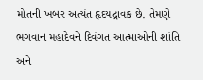મોતની ખબર અત્યંત હૃદયદ્રાવક છે. તેમણે ભગવાન મહાદેવને દિવંગત આત્માઓની શાંતિ અને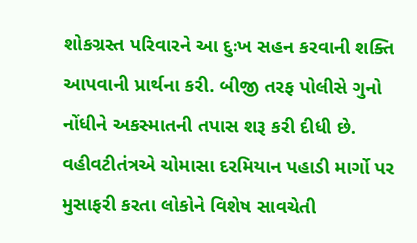શોકગ્રસ્ત પરિવારને આ દુઃખ સહન કરવાની શક્તિ આપવાની પ્રાર્થના કરી. બીજી તરફ પોલીસે ગુનો નોંધીને અકસ્માતની તપાસ શરૂ કરી દીધી છે. વહીવટીતંત્રએ ચોમાસા દરમિયાન પહાડી માર્ગો પર મુસાફરી કરતા લોકોને વિશેષ સાવચેતી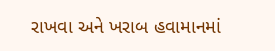રાખવા અને ખરાબ હવામાનમાં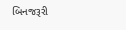બિનજરૂરી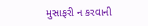મુસાફરી ન કરવાની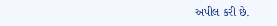અપીલ કરી છે.